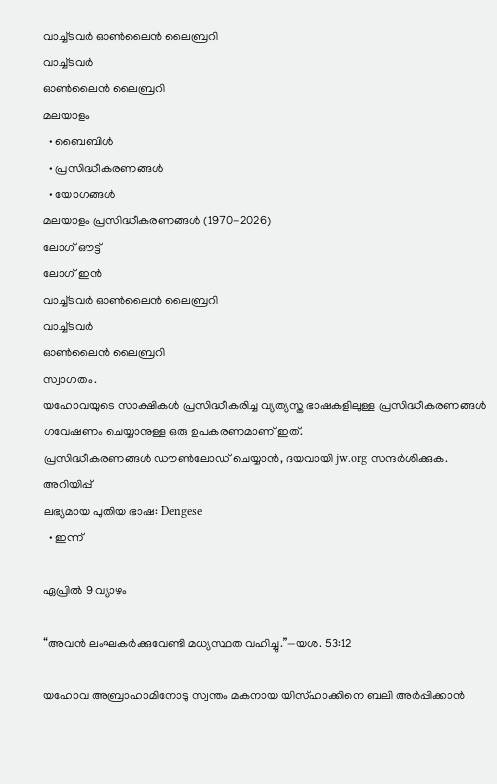വാച്ച്ടവര്‍ ഓണ്‍ലൈന്‍ ലൈബ്രറി
വാച്ച്ടവര്‍
ഓണ്‍ലൈന്‍ ലൈബ്രറി
മലയാളം
  • ബൈബിൾ
  • പ്രസിദ്ധീകരണങ്ങൾ
  • യോഗങ്ങൾ
മലയാളം പ്രസിദ്ധീകരണങ്ങൾ (1970-2026)
ലോഗ് ഔട്ട്
ലോഗ് ഇൻ
വാച്ച്ടവര്‍ ഓണ്‍ലൈന്‍ ലൈബ്രറി
വാച്ച്ടവര്‍
ഓണ്‍ലൈന്‍ ലൈബ്രറി
സ്വാഗതം.
യഹോവയുടെ സാക്ഷികള്‍ പ്രസിദ്ധീകരിച്ച വ്യത്യസ്ത ഭാഷകളിലുള്ള പ്രസിദ്ധീകരണങ്ങള്‍ ഗവേഷണം ചെയ്യാനുള്ള ഒരു ഉപകരണമാണ് ഇത്.
പ്രസിദ്ധീകരണങ്ങള്‍ ഡൗണ്‍ലോഡ് ചെയ്യാന്‍, ദയവായി jw.org സന്ദര്‍ശിക്കുക.
അറിയിപ്പ്
ലഭ്യമായ പുതിയ ഭാഷ: Dengese
  • ഇന്ന്

ഏപ്രിൽ 9 വ്യാഴം

“അവൻ ലംഘകർക്കുവേണ്ടി മധ്യസ്ഥത വഹിച്ചു.”—യശ. 53:12

യഹോവ അബ്രാഹാമിനോടു സ്വന്തം മകനായ യിസ്‌ഹാക്കിനെ ബലി അർപ്പിക്കാൻ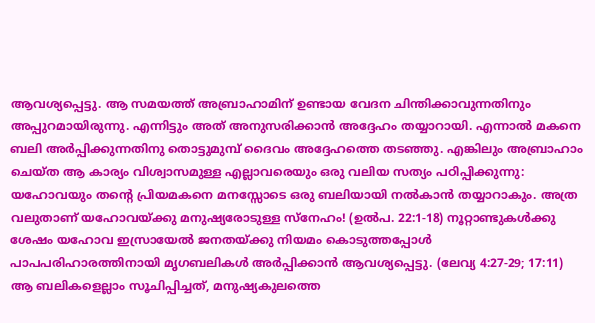ആവശ്യപ്പെട്ടു. ആ സമയത്ത്‌ അബ്രാഹാമിന്‌ ഉണ്ടായ വേദന ചിന്തിക്കാവുന്നതിനും അപ്പുറമായിരുന്നു. എന്നിട്ടും അത്‌ അനുസരിക്കാൻ അദ്ദേഹം തയ്യാറായി. എന്നാൽ മകനെ ബലി അർപ്പിക്കുന്നതിനു തൊട്ടുമുമ്പ്‌ ദൈവം അദ്ദേഹത്തെ തടഞ്ഞു. എങ്കിലും അബ്രാഹാം ചെയ്‌ത ആ കാര്യം വിശ്വാസമുള്ള എല്ലാവരെയും ഒരു വലിയ സത്യം പഠിപ്പിക്കുന്നു: യഹോവയും തന്റെ പ്രിയമകനെ മനസ്സോടെ ഒരു ബലിയായി നൽകാൻ തയ്യാറാകും. അത്ര വലുതാണ്‌ യഹോവയ്‌ക്കു മനുഷ്യരോടുള്ള സ്‌നേഹം! (ഉൽപ. 22:1-18) നൂറ്റാണ്ടുകൾക്കു ശേഷം യഹോവ ഇസ്രായേൽ ജനതയ്‌ക്കു നിയമം കൊടുത്തപ്പോൾ പാപപരിഹാരത്തിനായി മൃഗബലികൾ അർപ്പിക്കാൻ ആവശ്യപ്പെട്ടു. (ലേവ്യ 4:27-29; 17:11) ആ ബലികളെല്ലാം സൂചിപ്പിച്ചത്‌, മനുഷ്യകുലത്തെ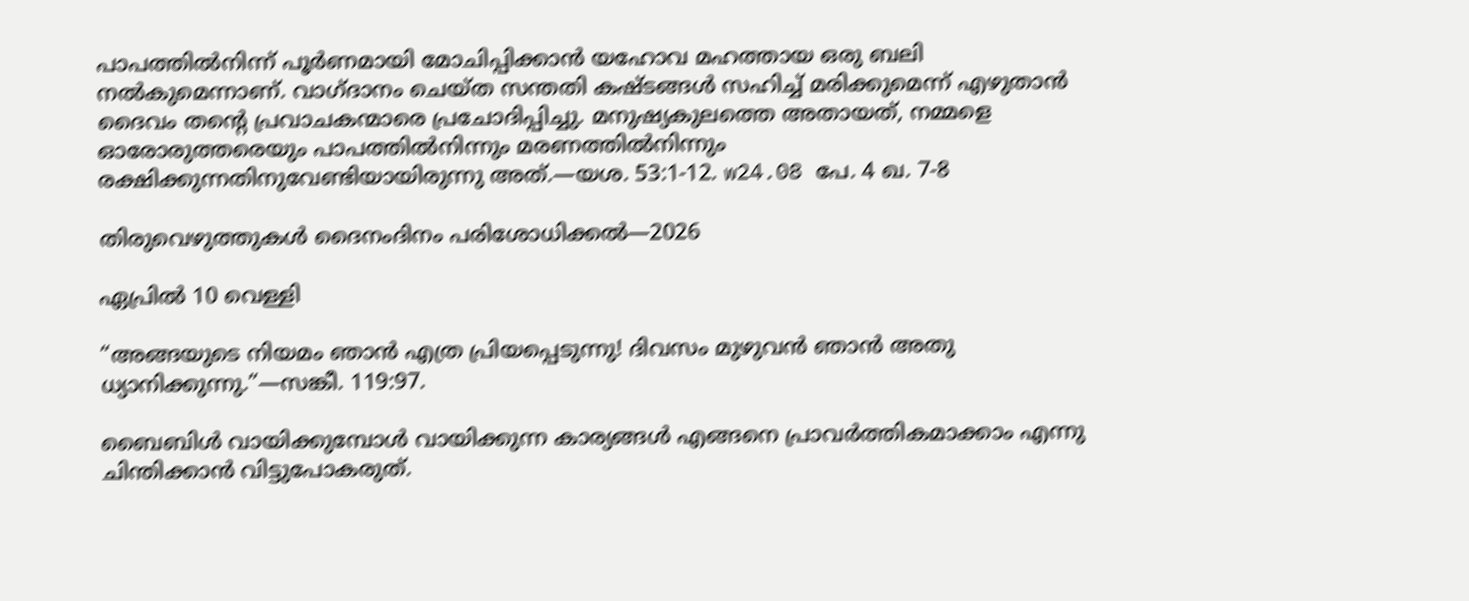പാപത്തിൽനിന്ന്‌ പൂർണമായി മോചിപ്പിക്കാൻ യഹോവ മഹത്തായ ഒരു ബലി നൽകുമെന്നാണ്‌. വാഗ്‌ദാനം ചെയ്‌ത സന്തതി കഷ്ടങ്ങൾ സഹിച്ച്‌ മരിക്കുമെന്ന്‌ എഴുതാൻ ദൈവം തന്റെ പ്രവാചകന്മാരെ പ്രചോദിപ്പിച്ചു. മനുഷ്യകുലത്തെ അതായത്‌, നമ്മളെ ഓരോരുത്തരെയും പാപത്തിൽനിന്നും മരണത്തിൽനിന്നും രക്ഷിക്കുന്നതിനുവേണ്ടിയായിരുന്നു അത്‌.—യശ. 53:1-12. w24.08 പേ. 4 ഖ. 7-8

തിരുവെഴുത്തുകൾ ദൈനംദിനം പരിശോധിക്കൽ—2026

ഏപ്രിൽ 10 വെള്ളി

“അങ്ങയുടെ നിയമം ഞാൻ എത്ര പ്രിയപ്പെടുന്നു! ദിവസം മുഴുവൻ ഞാൻ അതു ധ്യാനിക്കുന്നു.”—സങ്കീ. 119:97.

ബൈബിൾ വായിക്കുമ്പോൾ വായിക്കുന്ന കാര്യങ്ങൾ എങ്ങനെ പ്രാവർത്തികമാക്കാം എന്നു ചിന്തിക്കാൻ വിട്ടുപോകരുത്‌.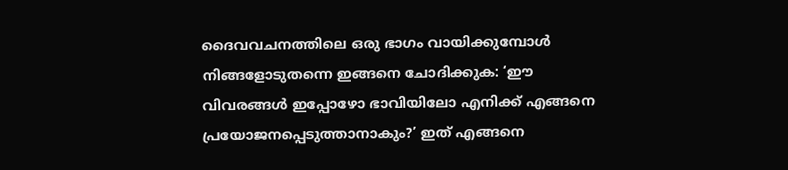ദൈവവചനത്തിലെ ഒരു ഭാഗം വായിക്കുമ്പോൾ നിങ്ങളോടുതന്നെ ഇങ്ങനെ ചോദിക്കുക: ‘ഈ വിവരങ്ങൾ ഇപ്പോഴോ ഭാവിയിലോ എനിക്ക്‌ എങ്ങനെ പ്രയോജനപ്പെടുത്താനാകും?’ ഇത്‌ എങ്ങനെ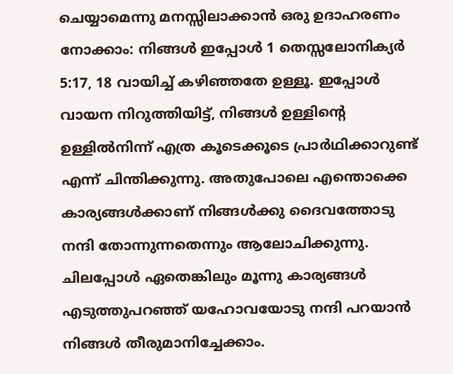ചെയ്യാമെന്നു മനസ്സിലാക്കാൻ ഒരു ഉദാഹരണം നോക്കാം: നിങ്ങൾ ഇപ്പോൾ 1 തെസ്സലോനിക്യർ 5:17, 18 വായിച്ച്‌ കഴിഞ്ഞതേ ഉള്ളൂ. ഇപ്പോൾ വായന നിറുത്തിയിട്ട്‌, നിങ്ങൾ ഉള്ളിന്റെ ഉള്ളിൽനിന്ന്‌ എത്ര കൂടെക്കൂടെ പ്രാർഥിക്കാറുണ്ട്‌ എന്ന്‌ ചിന്തിക്കുന്നു. അതുപോലെ എന്തൊക്കെ കാര്യങ്ങൾക്കാണ്‌ നിങ്ങൾക്കു ദൈവത്തോടു നന്ദി തോന്നുന്നതെന്നും ആലോചിക്കുന്നു. ചിലപ്പോൾ ഏതെങ്കിലും മൂന്നു കാര്യങ്ങൾ എടുത്തുപറഞ്ഞ്‌ യഹോവയോടു നന്ദി പറയാൻ നിങ്ങൾ തീരുമാനിച്ചേക്കാം.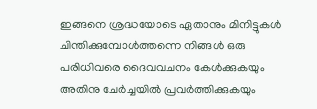ഇങ്ങനെ ശ്രദ്ധയോടെ ഏതാനും മിനിട്ടുകൾ ചിന്തിക്കുമ്പോൾത്തന്നെ നിങ്ങൾ ഒരു പരിധിവരെ ദൈവവചനം കേൾക്കുകയും അതിനു ചേർച്ചയിൽ പ്രവർത്തിക്കുകയും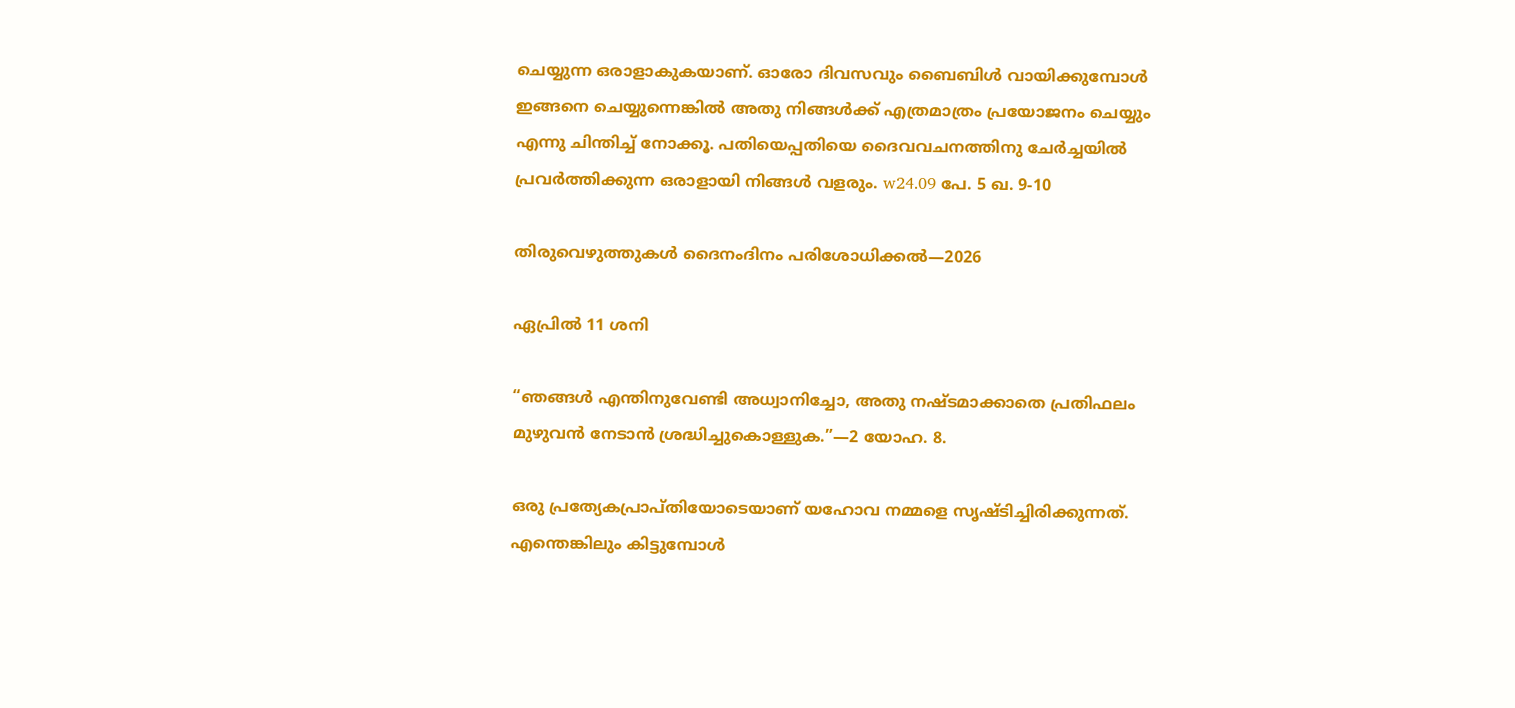ചെയ്യുന്ന ഒരാളാകുകയാണ്‌. ഓരോ ദിവസവും ബൈബിൾ വായിക്കുമ്പോൾ ഇങ്ങനെ ചെയ്യുന്നെങ്കിൽ അതു നിങ്ങൾക്ക്‌ എത്രമാത്രം പ്രയോജനം ചെയ്യും എന്നു ചിന്തിച്ച്‌ നോക്കൂ. പതിയെപ്പതിയെ ദൈവവചനത്തിനു ചേർച്ചയിൽ പ്രവർത്തിക്കുന്ന ഒരാളായി നിങ്ങൾ വളരും. w24.09 പേ. 5 ഖ. 9-10

തിരുവെഴുത്തുകൾ ദൈനംദിനം പരിശോധിക്കൽ—2026

ഏപ്രിൽ 11 ശനി

“ഞങ്ങൾ എന്തിനുവേണ്ടി അധ്വാനിച്ചോ, അതു നഷ്ടമാക്കാതെ പ്രതിഫലം മുഴുവൻ നേടാൻ ശ്രദ്ധിച്ചുകൊള്ളുക.”—2 യോഹ. 8.

ഒരു പ്രത്യേകപ്രാപ്‌തിയോടെയാണ്‌ യഹോവ നമ്മളെ സൃഷ്ടിച്ചിരിക്കുന്നത്‌. എന്തെങ്കിലും കിട്ടുമ്പോൾ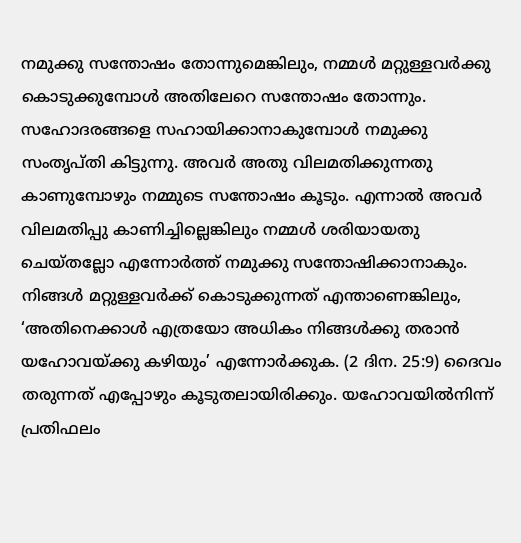നമുക്കു സന്തോഷം തോന്നുമെങ്കിലും, നമ്മൾ മറ്റുള്ളവർക്കു കൊടുക്കുമ്പോൾ അതിലേറെ സന്തോഷം തോന്നും. സഹോദരങ്ങളെ സഹായിക്കാനാകുമ്പോൾ നമുക്കു സംതൃപ്‌തി കിട്ടുന്നു. അവർ അതു വിലമതിക്കുന്നതു കാണുമ്പോഴും നമ്മുടെ സന്തോഷം കൂടും. എന്നാൽ അവർ വിലമതിപ്പു കാണിച്ചില്ലെങ്കിലും നമ്മൾ ശരിയായതു ചെയ്‌തല്ലോ എന്നോർത്ത്‌ നമുക്കു സന്തോഷിക്കാനാകും. നിങ്ങൾ മറ്റുള്ളവർക്ക്‌ കൊടുക്കുന്നത്‌ എന്താണെങ്കിലും, ‘അതിനെക്കാൾ എത്രയോ അധികം നിങ്ങൾക്കു തരാൻ യഹോവയ്‌ക്കു കഴിയും’ എന്നോർക്കുക. (2 ദിന. 25:9) ദൈവം തരുന്നത്‌ എപ്പോഴും കൂടുതലായിരിക്കും. യഹോവയിൽനിന്ന്‌ പ്രതിഫലം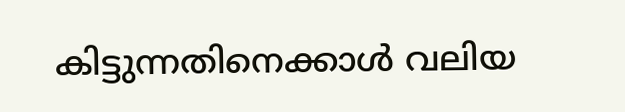കിട്ടുന്നതിനെക്കാൾ വലിയ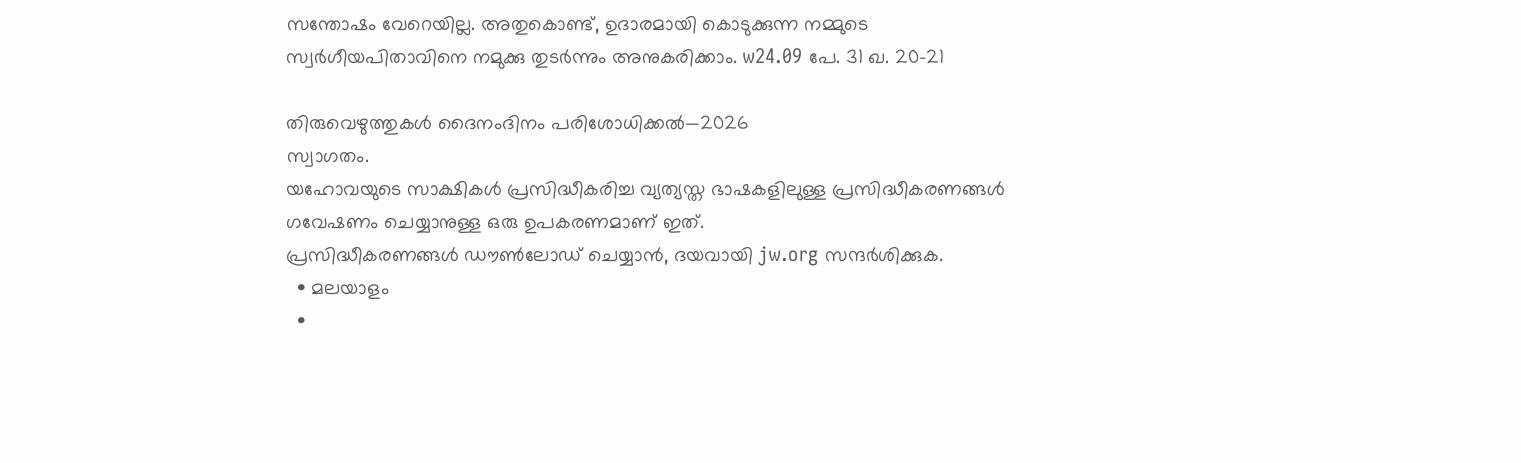സന്തോഷം വേറെയില്ല. അതുകൊണ്ട്‌, ഉദാരമായി കൊടുക്കുന്ന നമ്മുടെ സ്വർഗീയപിതാവിനെ നമുക്കു തുടർന്നും അനുകരിക്കാം. w24.09 പേ. 31 ഖ. 20-21

തിരുവെഴുത്തുകൾ ദൈനംദിനം പരിശോധിക്കൽ—2026
സ്വാഗതം.
യഹോവയുടെ സാക്ഷികള്‍ പ്രസിദ്ധീകരിച്ച വ്യത്യസ്ത ഭാഷകളിലുള്ള പ്രസിദ്ധീകരണങ്ങള്‍ ഗവേഷണം ചെയ്യാനുള്ള ഒരു ഉപകരണമാണ് ഇത്.
പ്രസിദ്ധീകരണങ്ങള്‍ ഡൗണ്‍ലോഡ് ചെയ്യാന്‍, ദയവായി jw.org സന്ദര്‍ശിക്കുക.
  • മലയാളം
  •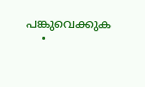പങ്കുവെക്കുക
  •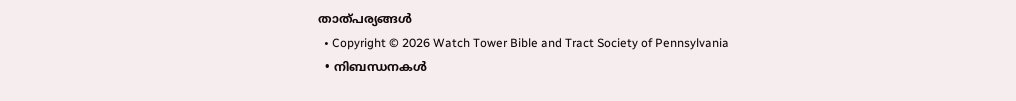താത്പര്യങ്ങൾ
  • Copyright © 2026 Watch Tower Bible and Tract Society of Pennsylvania
  • നിബന്ധനകള്‍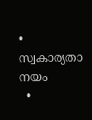• സ്വകാര്യതാ നയം
  •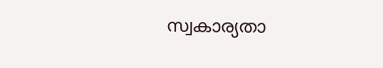സ്വകാര്യതാ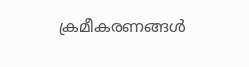ക്രമീകരണങ്ങൾ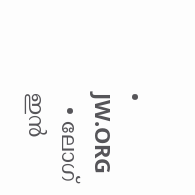• JW.ORG
  • ലോഗ് ഇൻ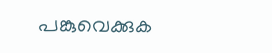പങ്കുവെക്കുക